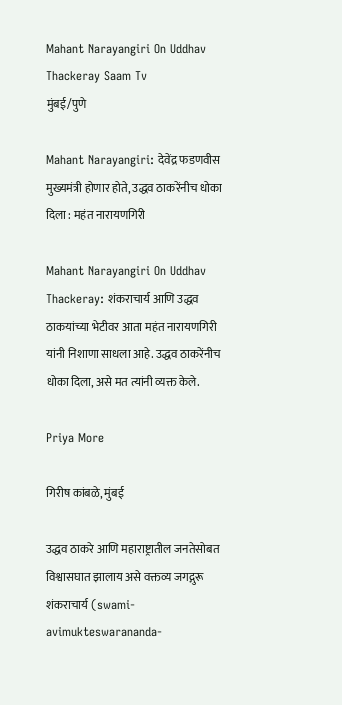Mahant Narayangiri On Uddhav Thackeray Saam Tv
मुंबई/पुणे

Mahant Narayangiri: देवेंद्र फडणवीस मुख्यमंत्री होणार होते, उद्धव ठाकरेंनीच धोका दिला : महंत नारायणगिरी

Mahant Narayangiri On Uddhav Thackeray: शंकराचार्य आणि उद्धव ठाकयांच्या भेटीवर आता महंत नारायणगिरी यांनी निशाणा साधला आहे. उद्धव ठाकरेंनीच धोका दिला, असे मत त्यांनी व्यक्त केले.

Priya More

गिरीष कांबळे, मुंबई

उद्धव ठाकरे आणि महाराष्ट्रातील जनतेसोबत विश्वासघात झालाय असे वक्तव्य जगद्गुरू शंकराचार्य (swami-avimukteswarananda-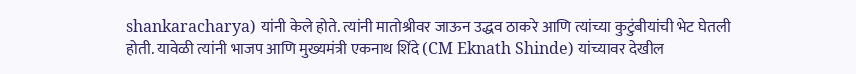shankaracharya) यांनी केले होते. त्यांनी मातोश्रीवर जाऊन उद्धव ठाकरे आणि त्यांच्या कुटुंबीयांची भेट घेतली होती. यावेळी त्यांनी भाजप आणि मुख्यमंत्री एकनाथ शिंदे (CM Eknath Shinde) यांच्यावर देखील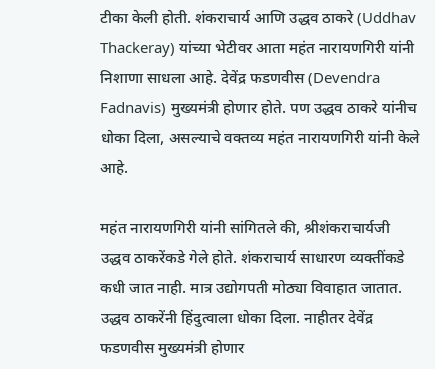टीका केली होती. शंकराचार्य आणि उद्धव ठाकरे (Uddhav Thackeray) यांच्या भेटीवर आता महंत नारायणगिरी यांनी निशाणा साधला आहे. देवेंद्र फडणवीस (Devendra Fadnavis) मुख्यमंत्री होणार होते. पण उद्धव ठाकरे यांनीच धोका दिला, असल्याचे वक्तव्य महंत नारायणगिरी यांनी केले आहे.

महंत नारायणगिरी यांनी सांगितले की, श्रीशंकराचार्यजी उद्धव ठाकरेंकडे गेले होते. शंकराचार्य साधारण व्यक्तींकडे कधी जात नाही. मात्र उद्योगपती मोठ्या विवाहात जातात. उद्धव ठाकरेंनी हिंदुत्वाला धोका दिला. नाहीतर देवेंद्र फडणवीस मुख्यमंत्री होणार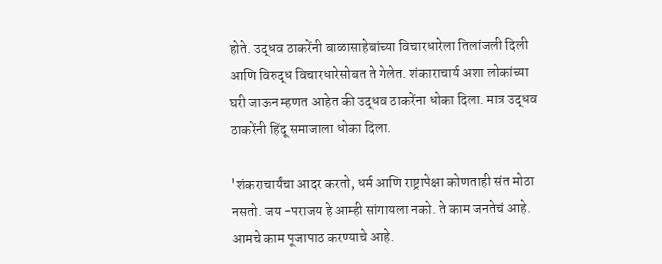होते. उद्धव ठाकरेंनी बाळासाहेबांच्या विचारधारेला तिलांजली दिली आणि विरुद्ध विचारधारेसोबत ते गेलेत. शंकाराचार्य अशा लोकांच्या घरी जाऊन म्हणत आहेत की उद्धव ठाकरेंना धोका दिला. मात्र उद्धव ठाकरेंनी हिंदू समाजाला धोका दिला.

'शंकराचार्यंचा आदर करतो, धर्म आणि राष्ट्रापेक्षा कोणताही संत मोठा नसतो. जय -पराजय हे आम्ही सांगायला नको. ते काम जनतेचं आहे. आमचे काम पूजापाठ करण्याचे आहे.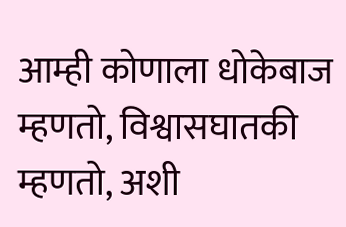आम्ही कोणाला धोकेबाज म्हणतो, विश्वासघातकी म्हणतो, अशी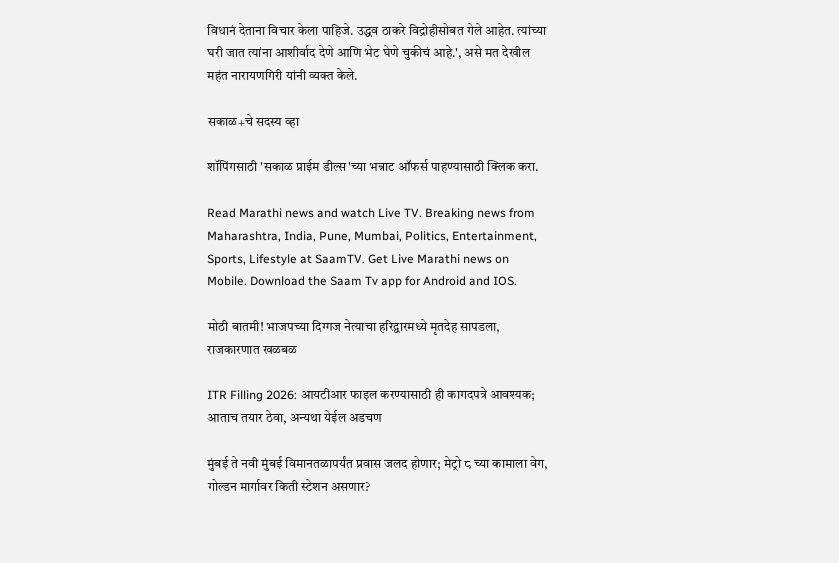विधानं देताना विचार केला पाहिजे. उद्धव ठाकरे विद्रोहीसोबत गेले आहेत. त्यांच्या घरी जात त्यांना आशीर्वाद देणे आणि भेट घेणे चुकीचं आहे.', असे मत देखील महंत नारायणगिरी यांनी व्यक्त केले.

सकाळ+चे सदस्य व्हा

शॉपिंगसाठी 'सकाळ प्राईम डील्स'च्या भन्नाट ऑफर्स पाहण्यासाठी क्लिक करा.

Read Marathi news and watch Live TV. Breaking news from Maharashtra, India, Pune, Mumbai, Politics, Entertainment, Sports, Lifestyle at SaamTV. Get Live Marathi news on Mobile. Download the Saam Tv app for Android and IOS.

मोठी बातमी! भाजपच्या दिग्गज नेत्याचा हरिद्वारमध्ये मृतदेह सापडला, राजकारणात खळबळ

ITR Filling 2026: आयटीआर फाइल करण्यासाठी ही कागदपत्रे आवश्यक; आताच तयार ठेवा, अन्यथा येईल अडचण

मुंबई ते नवी मुंबई विमानतळापर्यंत प्रवास जलद होणार; मेट्रो ८ च्या कामाला वेग, गोल्डन मार्गावर किती स्टेशन असणार?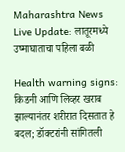Maharashtra News Live Update: लातूरमध्ये उष्माघाताचा पहिला बळी

Health warning signs: किडनी आणि लिव्हर खराब झाल्यानंतर शरीरात दिसतात हे बदल; डॉक्टरांनी सांगितली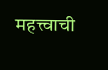महत्त्वाची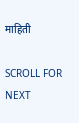माहिती

SCROLL FOR NEXT